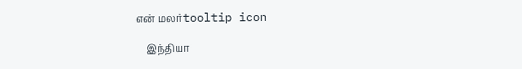என் மலர்tooltip icon

    இந்தியா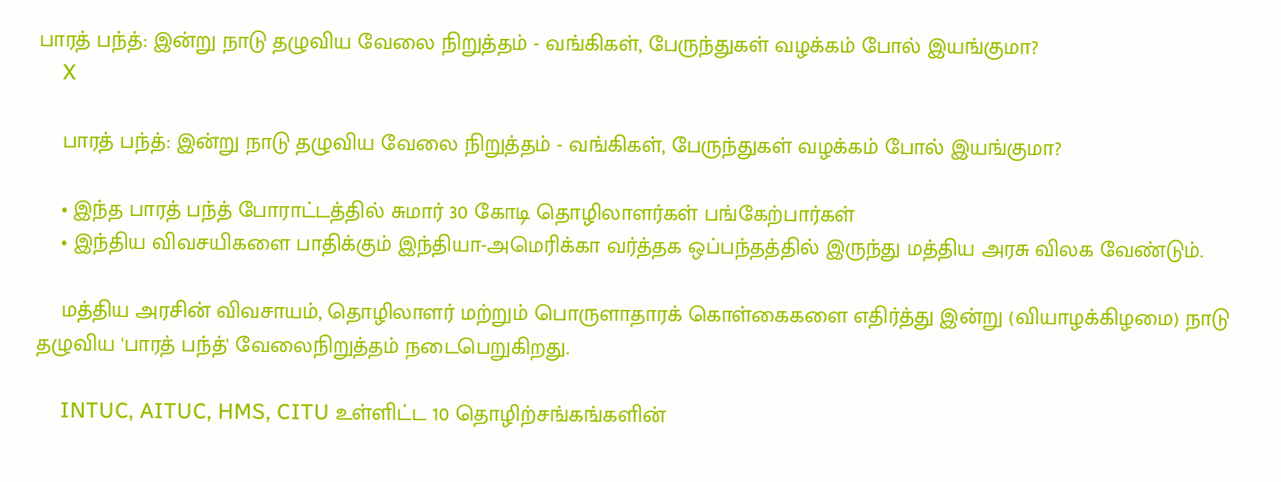பாரத் பந்த்: இன்று நாடு தழுவிய வேலை நிறுத்தம் - வங்கிகள், பேருந்துகள் வழக்கம் போல் இயங்குமா?
    X

    பாரத் பந்த்: இன்று நாடு தழுவிய வேலை நிறுத்தம் - வங்கிகள், பேருந்துகள் வழக்கம் போல் இயங்குமா?

    • இந்த பாரத் பந்த் போராட்டத்தில் சுமார் 30 கோடி தொழிலாளர்கள் பங்கேற்பார்கள்
    • இந்திய விவசயிகளை பாதிக்கும் இந்தியா-அமெரிக்கா வர்த்தக ஒப்பந்தத்தில் இருந்து மத்திய அரசு விலக வேண்டும்.

    மத்திய அரசின் விவசாயம், தொழிலாளர் மற்றும் பொருளாதாரக் கொள்கைகளை எதிர்த்து இன்று (வியாழக்கிழமை) நாடு தழுவிய 'பாரத் பந்த்' வேலைநிறுத்தம் நடைபெறுகிறது.

    INTUC, AITUC, HMS, CITU உள்ளிட்ட 10 தொழிற்சங்கங்களின்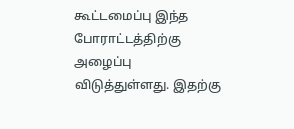கூட்டமைப்பு இந்த போராட்டத்திற்கு அழைப்பு விடுத்துள்ளது. இதற்கு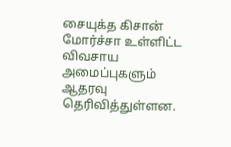சையுக்த கிசான் மோர்ச்சா உள்ளிட்ட விவசாய அமைப்புகளும் ஆதரவு தெரிவித்துள்ளன.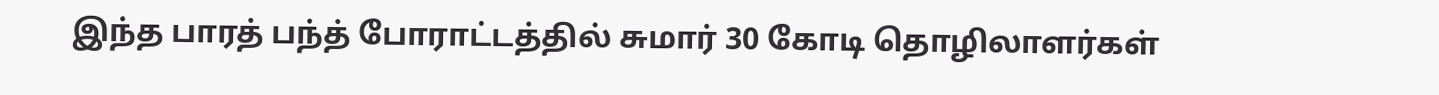இந்த பாரத் பந்த் போராட்டத்தில் சுமார் 30 கோடி தொழிலாளர்கள்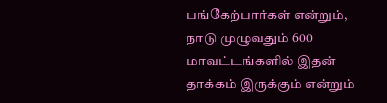பங்கேற்பார்கள் என்றும், நாடு முழுவதும் 600 மாவட்டங்களில் இதன் தாக்கம் இருக்கும் என்றும்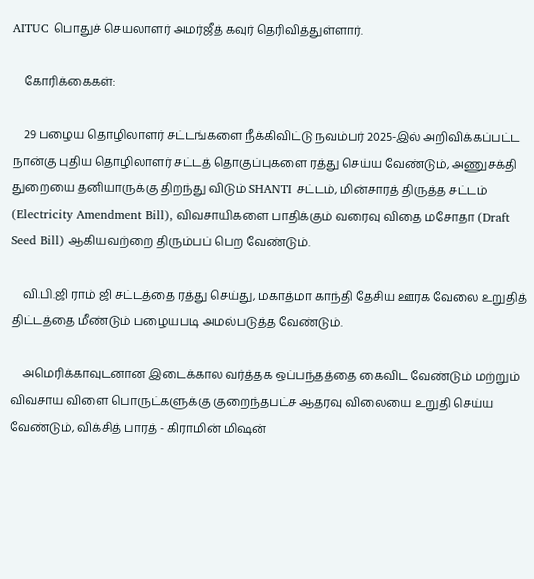AITUC பொதுச் செயலாளர் அமர்ஜீத் கவுர் தெரிவித்துள்ளார்.

    கோரிக்கைகள்:

    29 பழைய தொழிலாளர் சட்டங்களை நீக்கிவிட்டு நவம்பர் 2025-இல் அறிவிக்கப்பட்ட நான்கு புதிய தொழிலாளர் சட்டத் தொகுப்புகளை ரத்து செய்ய வேண்டும், அணுசக்தி துறையை தனியாருக்கு திறந்து விடும் SHANTI சட்டம், மின்சாரத் திருத்த சட்டம் (Electricity Amendment Bill), விவசாயிகளை பாதிக்கும் வரைவு விதை மசோதா (Draft Seed Bill) ஆகியவற்றை திரும்பப் பெற வேண்டும்.

    வி.பி.ஜி ராம் ஜி சட்டத்தை ரத்து செய்து, மகாத்மா காந்தி தேசிய ஊரக வேலை உறுதித் திட்டத்தை மீண்டும் பழையபடி அமல்படுத்த வேண்டும்.

    அமெரிக்காவுடனான இடைக்கால வர்த்தக ஒப்பந்தத்தை கைவிட வேண்டும் மற்றும் விவசாய விளை பொருட்களுக்கு குறைந்தபட்ச ஆதரவு விலையை உறுதி செய்ய வேண்டும், விக்சித் பாரத் - கிராமின் மிஷன்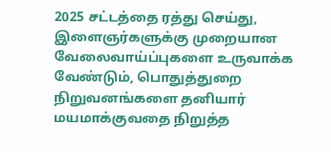2025 சட்டத்தை ரத்து செய்து, இளைஞர்களுக்கு முறையான வேலைவாய்ப்புகளை உருவாக்க வேண்டும், பொதுத்துறை நிறுவனங்களை தனியார் மயமாக்குவதை நிறுத்த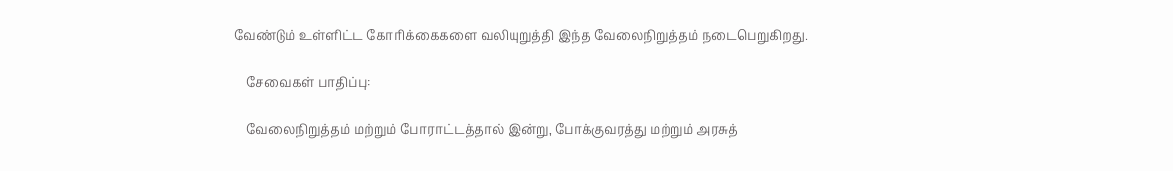வேண்டும் உள்ளிட்ட கோரிக்கைகளை வலியுறுத்தி இந்த வேலைநிறுத்தம் நடைபெறுகிறது.

    சேவைகள் பாதிப்பு:

    வேலைநிறுத்தம் மற்றும் போராட்டத்தால் இன்று, போக்குவரத்து மற்றும் அரசுத்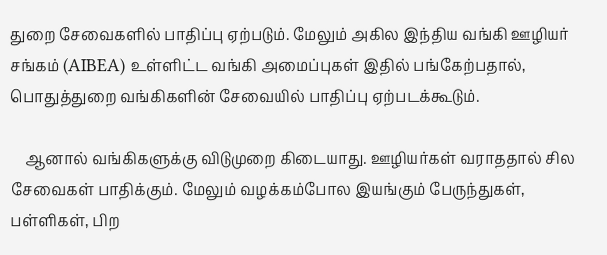துறை சேவைகளில் பாதிப்பு ஏற்படும். மேலும் அகில இந்திய வங்கி ஊழியர் சங்கம் (AIBEA) உள்ளிட்ட வங்கி அமைப்புகள் இதில் பங்கேற்பதால், பொதுத்துறை வங்கிகளின் சேவையில் பாதிப்பு ஏற்படக்கூடும்.

    ஆனால் வங்கிகளுக்கு விடுமுறை கிடையாது. ஊழியர்கள் வராததால் சில சேவைகள் பாதிக்கும். மேலும் வழக்கம்போல இயங்கும் பேருந்துகள், பள்ளிகள், பிற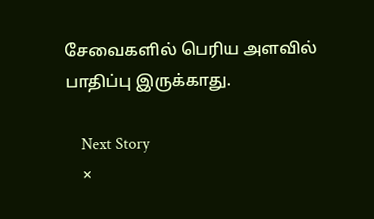சேவைகளில் பெரிய அளவில் பாதிப்பு இருக்காது.

    Next Story
    ×